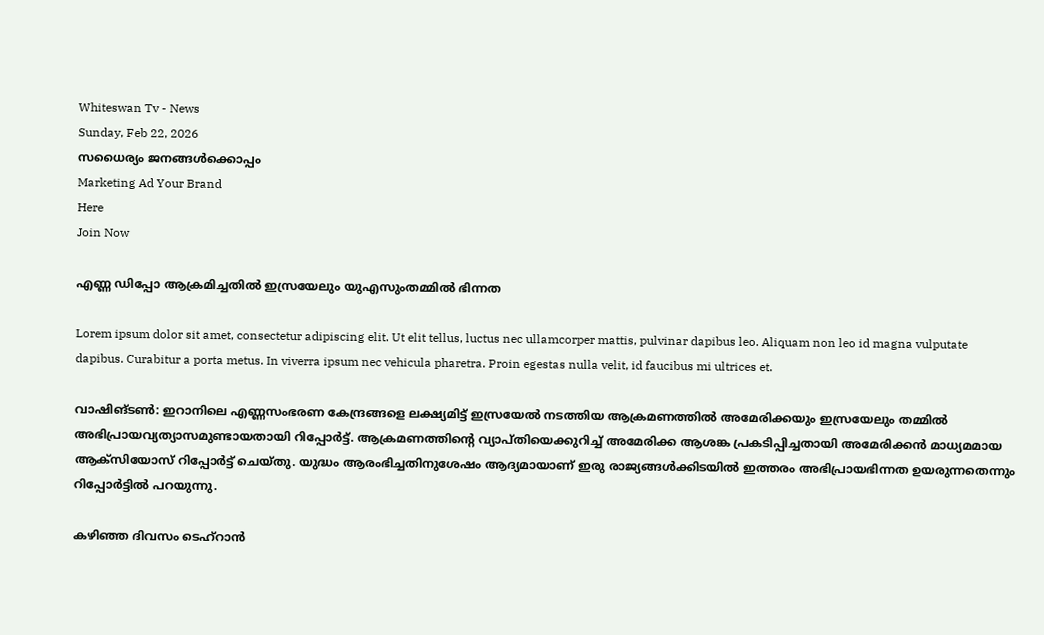Whiteswan Tv - News
Sunday, Feb 22, 2026
സധൈര്യം ജനങ്ങൾക്കൊപ്പം
Marketing Ad Your Brand
Here
Join Now

എണ്ണ ഡിപ്പോ ആക്രമിച്ചതിൽ ഇസ്രയേലും യുഎസുംതമ്മിൽ ഭിന്നത

Lorem ipsum dolor sit amet, consectetur adipiscing elit. Ut elit tellus, luctus nec ullamcorper mattis, pulvinar dapibus leo. Aliquam non leo id magna vulputate dapibus. Curabitur a porta metus. In viverra ipsum nec vehicula pharetra. Proin egestas nulla velit, id faucibus mi ultrices et.

വാഷിങ്ടൺ: ഇറാനിലെ എണ്ണസംഭരണ കേന്ദ്രങ്ങളെ ലക്ഷ്യമിട്ട് ഇസ്രയേൽ നടത്തിയ ആക്രമണത്തിൽ അമേരിക്കയും ഇസ്രയേലും തമ്മിൽ അഭിപ്രായവ്യത്യാസമുണ്ടായതായി റിപ്പോർട്ട്. ആക്രമണത്തിന്റെ വ്യാപ്തിയെക്കുറിച്ച് അമേരിക്ക ആശങ്ക പ്രകടിപ്പിച്ചതായി അമേരിക്കൻ മാധ്യമമായ ആക്‌സിയോസ് റിപ്പോർട്ട് ചെയ്തു. യുദ്ധം ആരംഭിച്ചതിനുശേഷം ആദ്യമായാണ് ഇരു രാജ്യങ്ങൾക്കിടയിൽ ഇത്തരം അഭിപ്രായഭിന്നത ഉയരുന്നതെന്നും റിപ്പോർട്ടിൽ പറയുന്നു.

കഴിഞ്ഞ ദിവസം ടെഹ്‌റാൻ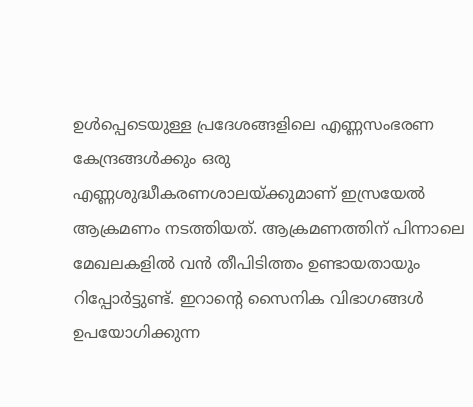ഉൾപ്പെടെയുള്ള പ്രദേശങ്ങളിലെ എണ്ണസംഭരണ കേന്ദ്രങ്ങൾക്കും ഒരു എണ്ണശുദ്ധീകരണശാലയ്ക്കുമാണ് ഇസ്രയേൽ ആക്രമണം നടത്തിയത്. ആക്രമണത്തിന് പിന്നാലെ മേഖലകളിൽ വൻ തീപിടിത്തം ഉണ്ടായതായും റിപ്പോർട്ടുണ്ട്. ഇറാന്റെ സൈനിക വിഭാഗങ്ങൾ ഉപയോഗിക്കുന്ന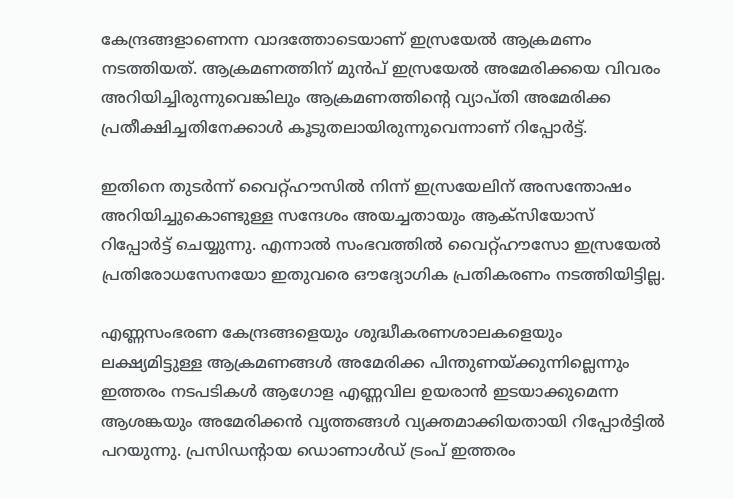കേന്ദ്രങ്ങളാണെന്ന വാദത്തോടെയാണ് ഇസ്രയേൽ ആക്രമണം നടത്തിയത്. ആക്രമണത്തിന് മുൻപ് ഇസ്രയേൽ അമേരിക്കയെ വിവരം അറിയിച്ചിരുന്നുവെങ്കിലും ആക്രമണത്തിന്റെ വ്യാപ്തി അമേരിക്ക പ്രതീക്ഷിച്ചതിനേക്കാൾ കൂടുതലായിരുന്നുവെന്നാണ് റിപ്പോർട്ട്.

ഇതിനെ തുടർന്ന് വൈറ്റ്ഹൗസിൽ നിന്ന് ഇസ്രയേലിന് അസന്തോഷം അറിയിച്ചുകൊണ്ടുള്ള സന്ദേശം അയച്ചതായും ആക്‌സിയോസ് റിപ്പോർട്ട് ചെയ്യുന്നു. എന്നാൽ സംഭവത്തിൽ വൈറ്റ്ഹൗസോ ഇസ്രയേൽ പ്രതിരോധസേനയോ ഇതുവരെ ഔദ്യോഗിക പ്രതികരണം നടത്തിയിട്ടില്ല.

എണ്ണസംഭരണ കേന്ദ്രങ്ങളെയും ശുദ്ധീകരണശാലകളെയും ലക്ഷ്യമിട്ടുള്ള ആക്രമണങ്ങൾ അമേരിക്ക പിന്തുണയ്ക്കുന്നില്ലെന്നും ഇത്തരം നടപടികൾ ആഗോള എണ്ണവില ഉയരാൻ ഇടയാക്കുമെന്ന ആശങ്കയും അമേരിക്കൻ വൃത്തങ്ങൾ വ്യക്തമാക്കിയതായി റിപ്പോർട്ടിൽ പറയുന്നു. പ്രസിഡന്റായ ഡൊണാൾഡ് ട്രംപ് ഇത്തരം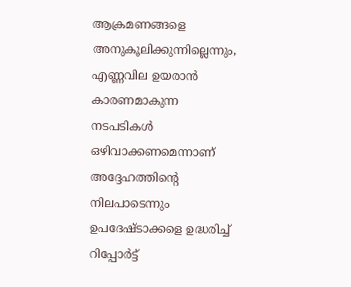ആക്രമണങ്ങളെ അനുകൂലിക്കുന്നില്ലെന്നും, എണ്ണവില ഉയരാൻ കാരണമാകുന്ന നടപടികൾ ഒഴിവാക്കണമെന്നാണ് അദ്ദേഹത്തിന്റെ നിലപാടെന്നും ഉപദേഷ്ടാക്കളെ ഉദ്ധരിച്ച് റിപ്പോർട്ട്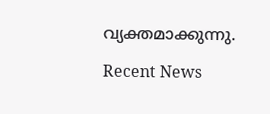വ്യക്തമാക്കുന്നു.

Recent News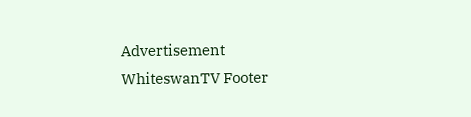Advertisement
WhiteswanTV Footer